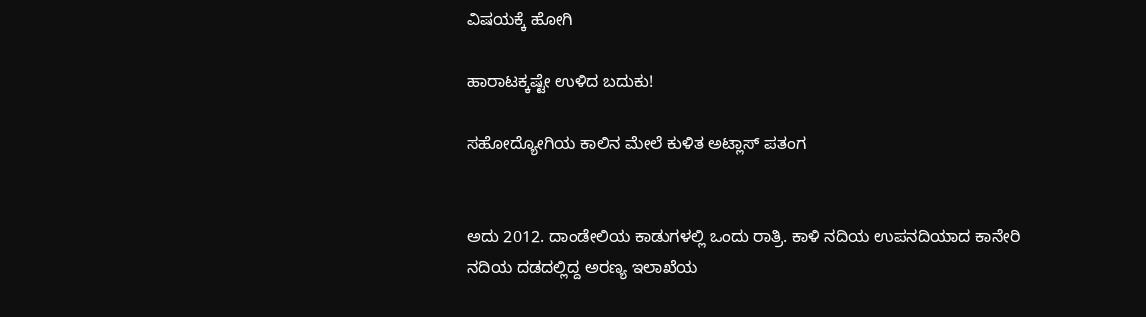ವಿಷಯಕ್ಕೆ ಹೋಗಿ

ಹಾರಾಟಕ್ಕಷ್ಟೇ ಉಳಿದ ಬದುಕು!

ಸಹೋದ್ಯೋಗಿಯ ಕಾಲಿನ ಮೇಲೆ ಕುಳಿತ ಅಟ್ಲಾಸ್ ಪತಂಗ


ಅದು 2012. ದಾಂಡೇಲಿಯ ಕಾಡುಗಳಲ್ಲಿ ಒಂದು ರಾತ್ರಿ. ಕಾಳಿ ನದಿಯ ಉಪನದಿಯಾದ ಕಾನೇರಿ ನದಿಯ ದಡದಲ್ಲಿದ್ದ ಅರಣ್ಯ ಇಲಾಖೆಯ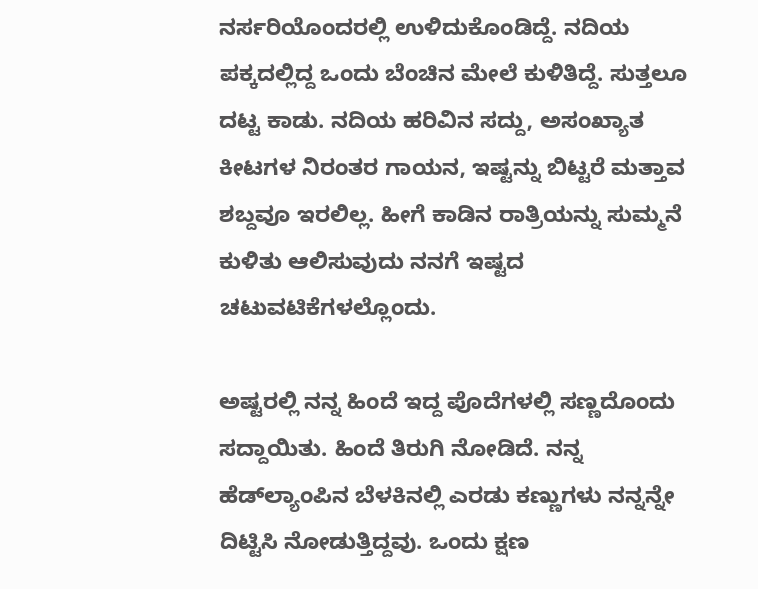ನರ್ಸರಿಯೊಂದರಲ್ಲಿ ಉಳಿದುಕೊಂಡಿದ್ದೆ. ನದಿಯ ಪಕ್ಕದಲ್ಲಿದ್ದ ಒಂದು ಬೆಂಚಿನ ಮೇಲೆ ಕುಳಿತಿದ್ದೆ. ಸುತ್ತಲೂ ದಟ್ಟ ಕಾಡು. ನದಿಯ ಹರಿವಿನ ಸದ್ದು, ಅಸಂಖ್ಯಾತ ಕೀಟಗಳ ನಿರಂತರ ಗಾಯನ, ಇಷ್ಟನ್ನು ಬಿಟ್ಟರೆ ಮತ್ತಾವ ಶಬ್ದವೂ ಇರಲಿಲ್ಲ. ಹೀಗೆ ಕಾಡಿನ ರಾತ್ರಿಯನ್ನು ಸುಮ್ಮನೆ ಕುಳಿತು ಆಲಿಸುವುದು ನನಗೆ ಇಷ್ಟದ ಚಟುವಟಿಕೆಗಳಲ್ಲೊಂದು.

ಅಷ್ಟರಲ್ಲಿ ನನ್ನ ಹಿಂದೆ ಇದ್ದ ಪೊದೆಗಳಲ್ಲಿ ಸಣ್ಣದೊಂದು ಸದ್ದಾಯಿತು. ಹಿಂದೆ ತಿರುಗಿ ನೋಡಿದೆ. ನನ್ನ ಹೆಡ್‌ಲ್ಯಾಂಪಿನ ಬೆಳಕಿನಲ್ಲಿ ಎರಡು ಕಣ್ಣುಗಳು ನನ್ನನ್ನೇ ದಿಟ್ಟಿಸಿ ನೋಡುತ್ತಿದ್ದವು. ಒಂದು ಕ್ಷಣ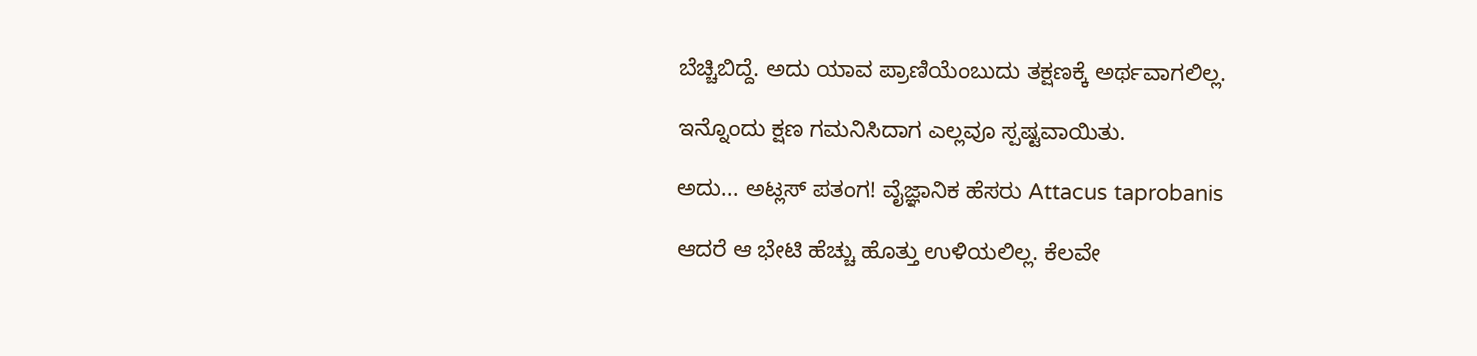ಬೆಚ್ಚಿಬಿದ್ದೆ. ಅದು ಯಾವ ಪ್ರಾಣಿಯೆಂಬುದು ತಕ್ಷಣಕ್ಕೆ ಅರ್ಥವಾಗಲಿಲ್ಲ.

ಇನ್ನೊಂದು ಕ್ಷಣ ಗಮನಿಸಿದಾಗ ಎಲ್ಲವೂ ಸ್ಪಷ್ಟವಾಯಿತು.

ಅದು... ಅಟ್ಲಸ್ ಪತಂಗ! ವೈಜ್ಞಾನಿಕ ಹೆಸರು Attacus taprobanis

ಆದರೆ ಆ ಭೇಟಿ ಹೆಚ್ಚು ಹೊತ್ತು ಉಳಿಯಲಿಲ್ಲ. ಕೆಲವೇ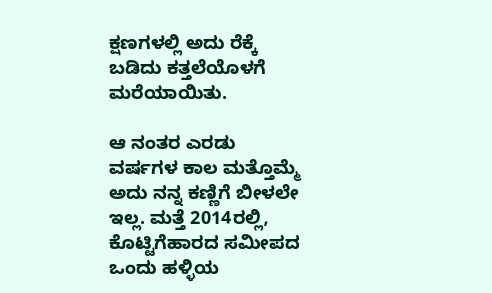ಕ್ಷಣಗಳಲ್ಲಿ ಅದು ರೆಕ್ಕೆ ಬಡಿದು ಕತ್ತಲೆಯೊಳಗೆ ಮರೆಯಾಯಿತು.

ಆ ನಂತರ ಎರಡು ವರ್ಷಗಳ ಕಾಲ ಮತ್ತೊಮ್ಮೆ ಅದು ನನ್ನ ಕಣ್ಣಿಗೆ ಬೀಳಲೇ ಇಲ್ಲ. ಮತ್ತೆ 2014ರಲ್ಲಿ, ಕೊಟ್ಟಿಗೆಹಾರದ ಸಮೀಪದ ಒಂದು ಹಳ್ಳಿಯ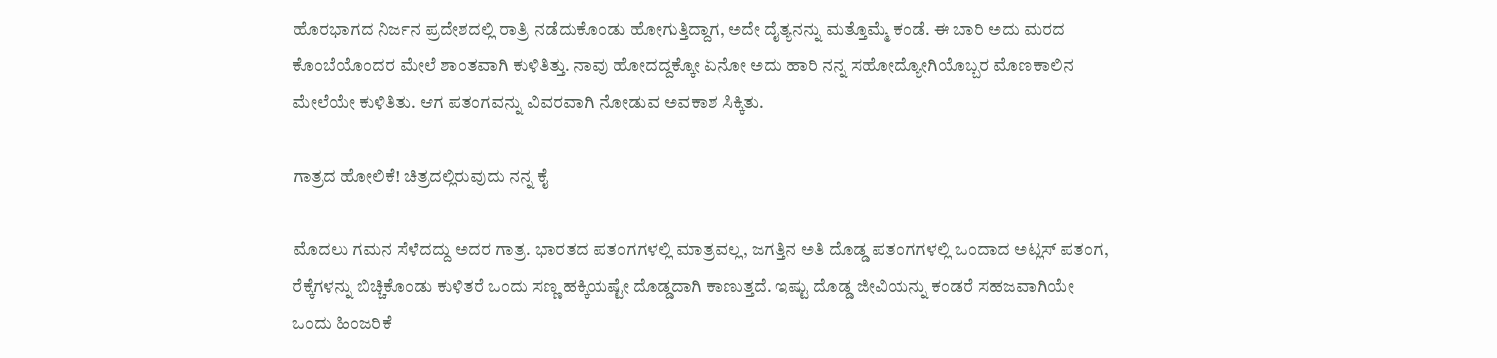ಹೊರಭಾಗದ ನಿರ್ಜನ ಪ್ರದೇಶದಲ್ಲಿ ರಾತ್ರಿ ನಡೆದುಕೊಂಡು ಹೋಗುತ್ತಿದ್ದಾಗ, ಅದೇ ದೈತ್ಯನನ್ನು ಮತ್ತೊಮ್ಮೆ ಕಂಡೆ. ಈ ಬಾರಿ ಅದು ಮರದ ಕೊಂಬೆಯೊಂದರ ಮೇಲೆ ಶಾಂತವಾಗಿ ಕುಳಿತಿತ್ತು. ನಾವು ಹೋದದ್ದಕ್ಕೋ ಏನೋ ಅದು ಹಾರಿ ನನ್ನ ಸಹೋದ್ಯೋಗಿಯೊಬ್ಬರ ಮೊಣಕಾಲಿನ ಮೇಲೆಯೇ ಕುಳಿತಿತು. ಆಗ ಪತಂಗವನ್ನು ವಿವರವಾಗಿ ನೋಡುವ ಅವಕಾಶ ಸಿಕ್ಕಿತು.

ಗಾತ್ರದ ಹೋಲಿಕೆ! ಚಿತ್ರದಲ್ಲಿರುವುದು ನನ್ನ ಕೈ

ಮೊದಲು ಗಮನ ಸೆಳೆದದ್ದು ಅದರ ಗಾತ್ರ. ಭಾರತದ ಪತಂಗಗಳಲ್ಲಿ ಮಾತ್ರವಲ್ಲ, ಜಗತ್ತಿನ ಅತಿ ದೊಡ್ಡ ಪತಂಗಗಳಲ್ಲಿ ಒಂದಾದ ಅಟ್ಲಸ್ ಪತಂಗ, ರೆಕ್ಕೆಗಳನ್ನು ಬಿಚ್ಚಿಕೊಂಡು ಕುಳಿತರೆ ಒಂದು ಸಣ್ಣ ಹಕ್ಕಿಯಷ್ಟೇ ದೊಡ್ಡದಾಗಿ ಕಾಣುತ್ತದೆ. ಇಷ್ಟು ದೊಡ್ಡ ಜೀವಿಯನ್ನು ಕಂಡರೆ ಸಹಜವಾಗಿಯೇ ಒಂದು ಹಿಂಜರಿಕೆ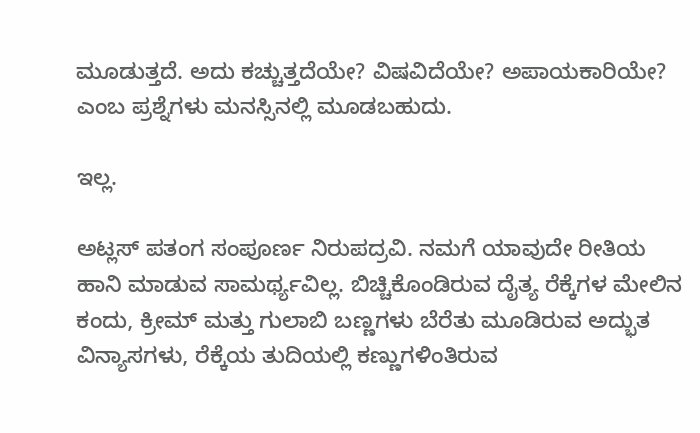ಮೂಡುತ್ತದೆ. ಅದು ಕಚ್ಚುತ್ತದೆಯೇ? ವಿಷವಿದೆಯೇ? ಅಪಾಯಕಾರಿಯೇ? ಎಂಬ ಪ್ರಶ್ನೆಗಳು ಮನಸ್ಸಿನಲ್ಲಿ ಮೂಡಬಹುದು.

ಇಲ್ಲ.

ಅಟ್ಲಸ್ ಪತಂಗ ಸಂಪೂರ್ಣ ನಿರುಪದ್ರವಿ. ನಮಗೆ ಯಾವುದೇ ರೀತಿಯ ಹಾನಿ ಮಾಡುವ ಸಾಮರ್ಥ್ಯವಿಲ್ಲ. ಬಿಚ್ಚಿಕೊಂಡಿರುವ ದೈತ್ಯ ರೆಕ್ಕೆಗಳ ಮೇಲಿನ ಕಂದು, ಕ್ರೀಮ್ ಮತ್ತು ಗುಲಾಬಿ ಬಣ್ಣಗಳು ಬೆರೆತು ಮೂಡಿರುವ ಅದ್ಭುತ ವಿನ್ಯಾಸಗಳು, ರೆಕ್ಕೆಯ ತುದಿಯಲ್ಲಿ ಕಣ್ಣುಗಳಿಂತಿರುವ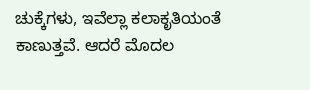ಚುಕ್ಕೆಗಳು, ಇವೆಲ್ಲಾ ಕಲಾಕೃತಿಯಂತೆ ಕಾಣುತ್ತವೆ. ಆದರೆ ಮೊದಲ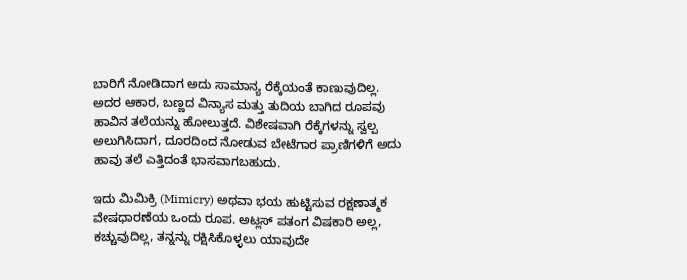ಬಾರಿಗೆ ನೋಡಿದಾಗ ಅದು ಸಾಮಾನ್ಯ ರೆಕ್ಕೆಯಂತೆ ಕಾಣುವುದಿಲ್ಲ. ಅದರ ಆಕಾರ, ಬಣ್ಣದ ವಿನ್ಯಾಸ ಮತ್ತು ತುದಿಯ ಬಾಗಿದ ರೂಪವು ಹಾವಿನ ತಲೆಯನ್ನು ಹೋಲುತ್ತದೆ. ವಿಶೇಷವಾಗಿ ರೆಕ್ಕೆಗಳನ್ನು ಸ್ವಲ್ಪ ಅಲುಗಿಸಿದಾಗ, ದೂರದಿಂದ ನೋಡುವ ಬೇಟೆಗಾರ ಪ್ರಾಣಿಗಳಿಗೆ ಅದು ಹಾವು ತಲೆ ಎತ್ತಿದಂತೆ ಭಾಸವಾಗಬಹುದು.

ಇದು ಮಿಮಿಕ್ರಿ (Mimicry) ಅಥವಾ ಭಯ ಹುಟ್ಟಿಸುವ ರಕ್ಷಣಾತ್ಮಕ ವೇಷಧಾರಣೆಯ ಒಂದು ರೂಪ. ಅಟ್ಲಸ್ ಪತಂಗ ವಿಷಕಾರಿ ಅಲ್ಲ, ಕಚ್ಚುವುದಿಲ್ಲ, ತನ್ನನ್ನು ರಕ್ಷಿಸಿಕೊಳ್ಳಲು ಯಾವುದೇ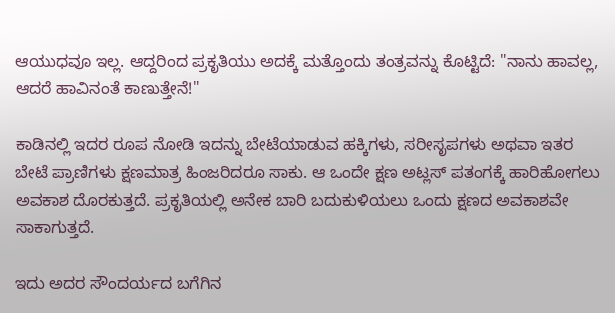ಆಯುಧವೂ ಇಲ್ಲ. ಆದ್ದರಿಂದ ಪ್ರಕೃತಿಯು ಅದಕ್ಕೆ ಮತ್ತೊಂದು ತಂತ್ರವನ್ನು ಕೊಟ್ಟಿದೆ: "ನಾನು ಹಾವಲ್ಲ, ಆದರೆ ಹಾವಿನಂತೆ ಕಾಣುತ್ತೇನೆ!"

ಕಾಡಿನಲ್ಲಿ ಇದರ ರೂಪ ನೋಡಿ ಇದನ್ನು ಬೇಟೆಯಾಡುವ ಹಕ್ಕಿಗಳು, ಸರೀಸೃಪಗಳು ಅಥವಾ ಇತರ ಬೇಟೆ ಪ್ರಾಣಿಗಳು ಕ್ಷಣಮಾತ್ರ ಹಿಂಜರಿದರೂ ಸಾಕು. ಆ ಒಂದೇ ಕ್ಷಣ ಅಟ್ಲಸ್ ಪತಂಗಕ್ಕೆ ಹಾರಿಹೋಗಲು ಅವಕಾಶ ದೊರಕುತ್ತದೆ. ಪ್ರಕೃತಿಯಲ್ಲಿ ಅನೇಕ ಬಾರಿ ಬದುಕುಳಿಯಲು ಒಂದು ಕ್ಷಣದ ಅವಕಾಶವೇ ಸಾಕಾಗುತ್ತದೆ.

ಇದು ಅದರ ಸೌಂದರ್ಯದ ಬಗೆಗಿನ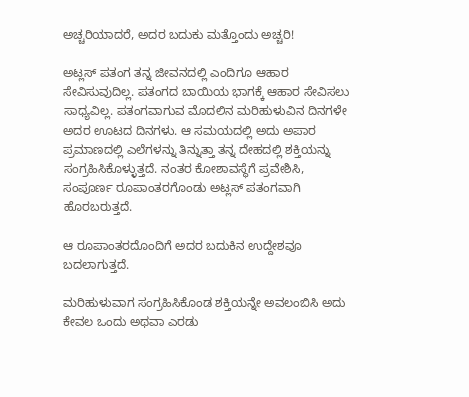ಅಚ್ಚರಿಯಾದರೆ, ಅದರ ಬದುಕು ಮತ್ತೊಂದು ಅಚ್ಚರಿ!

ಅಟ್ಲಸ್ ಪತಂಗ ತನ್ನ ಜೀವನದಲ್ಲಿ ಎಂದಿಗೂ ಆಹಾರ ಸೇವಿಸುವುದಿಲ್ಲ. ಪತಂಗದ ಬಾಯಿಯ ಭಾಗಕ್ಕೆ ಆಹಾರ ಸೇವಿಸಲು ಸಾಧ್ಯವಿಲ್ಲ. ಪತಂಗವಾಗುವ ಮೊದಲಿನ ಮರಿಹುಳುವಿನ ದಿನಗಳೇ ಅದರ ಊಟದ ದಿನಗಳು. ಆ ಸಮಯದಲ್ಲಿ ಅದು ಅಪಾರ ಪ್ರಮಾಣದಲ್ಲಿ ಎಲೆಗಳನ್ನು ತಿನ್ನುತ್ತಾ ತನ್ನ ದೇಹದಲ್ಲಿ ಶಕ್ತಿಯನ್ನು ಸಂಗ್ರಹಿಸಿಕೊಳ್ಳುತ್ತದೆ. ನಂತರ ಕೋಶಾವಸ್ಥೆಗೆ ಪ್ರವೇಶಿಸಿ, ಸಂಪೂರ್ಣ ರೂಪಾಂತರಗೊಂಡು ಅಟ್ಲಸ್ ಪತಂಗವಾಗಿ ಹೊರಬರುತ್ತದೆ.

ಆ ರೂಪಾಂತರದೊಂದಿಗೆ ಅದರ ಬದುಕಿನ ಉದ್ದೇಶವೂ ಬದಲಾಗುತ್ತದೆ.

ಮರಿಹುಳುವಾಗ ಸಂಗ್ರಹಿಸಿಕೊಂಡ ಶಕ್ತಿಯನ್ನೇ ಅವಲಂಬಿಸಿ ಅದು ಕೇವಲ ಒಂದು ಅಥವಾ ಎರಡು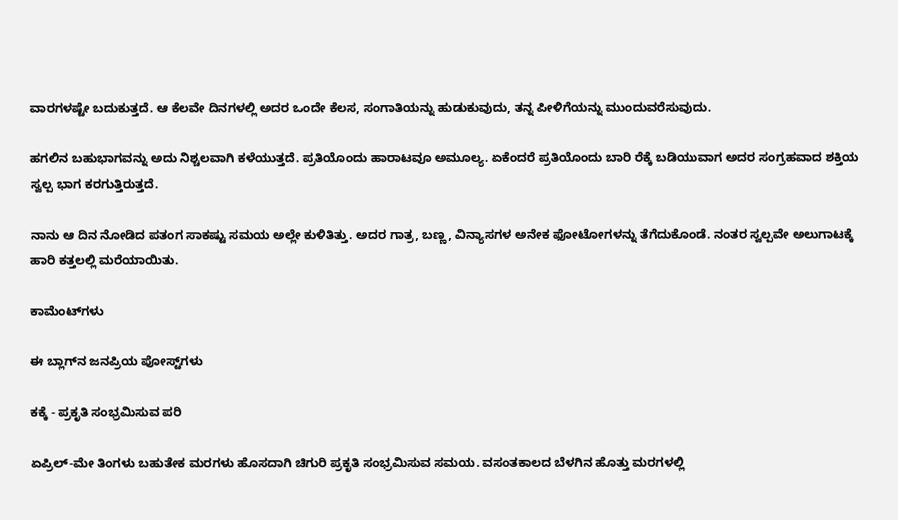ವಾರಗಳಷ್ಟೇ ಬದುಕುತ್ತದೆ. ಆ ಕೆಲವೇ ದಿನಗಳಲ್ಲಿ ಅದರ ಒಂದೇ ಕೆಲಸ, ಸಂಗಾತಿಯನ್ನು ಹುಡುಕುವುದು, ತನ್ನ ಪೀಳಿಗೆಯನ್ನು ಮುಂದುವರೆಸುವುದು.

ಹಗಲಿನ ಬಹುಭಾಗವನ್ನು ಅದು ನಿಶ್ಚಲವಾಗಿ ಕಳೆಯುತ್ತದೆ. ಪ್ರತಿಯೊಂದು ಹಾರಾಟವೂ ಅಮೂಲ್ಯ. ಏಕೆಂದರೆ ಪ್ರತಿಯೊಂದು ಬಾರಿ ರೆಕ್ಕೆ ಬಡಿಯುವಾಗ ಅದರ ಸಂಗ್ರಹವಾದ ಶಕ್ತಿಯ ಸ್ವಲ್ಪ ಭಾಗ ಕರಗುತ್ತಿರುತ್ತದೆ.

ನಾನು ಆ ದಿನ ನೋಡಿದ ಪತಂಗ ಸಾಕಷ್ಟು ಸಮಯ ಅಲ್ಲೇ ಕುಳಿತಿತ್ತು. ಅದರ ಗಾತ್ರ, ಬಣ್ಣ, ವಿನ್ಯಾಸಗಳ ಅನೇಕ ಫೋಟೋಗಳನ್ನು ತೆಗೆದುಕೊಂಡೆ. ನಂತರ ಸ್ವಲ್ಪವೇ ಅಲುಗಾಟಕ್ಕೆ ಹಾರಿ ಕತ್ತಲಲ್ಲಿ ಮರೆಯಾಯಿತು.

ಕಾಮೆಂಟ್‌ಗಳು

ಈ ಬ್ಲಾಗ್‌ನ ಜನಪ್ರಿಯ ಪೋಸ್ಟ್‌ಗಳು

ಕಕ್ಕೆ - ಪ್ರಕೃತಿ ಸಂಭ್ರಮಿಸುವ ಪರಿ

ಏಪ್ರಿಲ್-ಮೇ ತಿಂಗಳು ಬಹುತೇಕ ಮರಗಳು ಹೊಸದಾಗಿ‌ ಚಿಗುರಿ ಪ್ರಕೃತಿ ಸಂಭ್ರಮಿಸುವ ಸಮಯ. ವಸಂತಕಾಲದ ಬೆಳಗಿನ ಹೊತ್ತು ಮರಗಳಲ್ಲಿ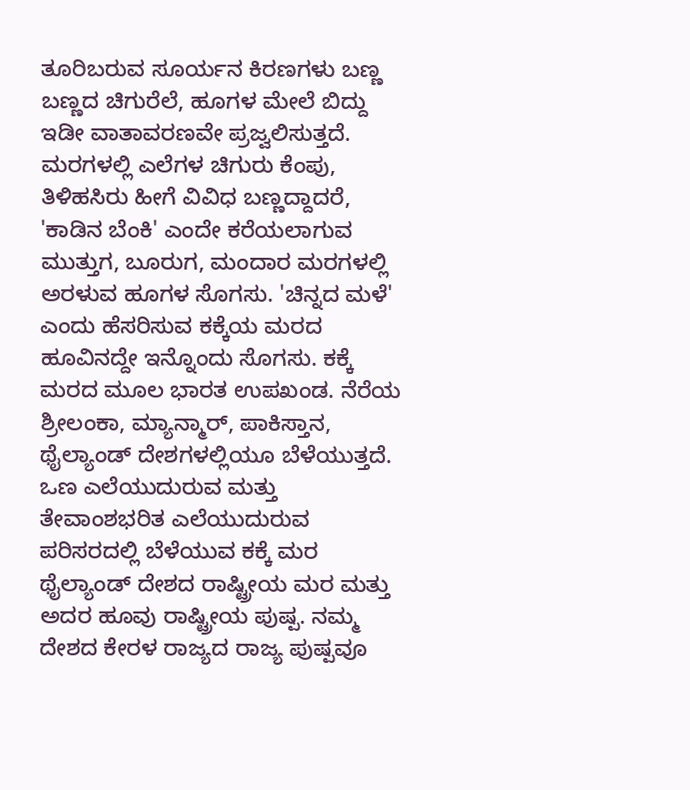ತೂರಿಬರುವ ಸೂರ್ಯನ ಕಿರಣಗಳು ಬಣ್ಣ ಬಣ್ಣದ ಚಿಗುರೆಲೆ, ಹೂಗಳ ಮೇಲೆ ಬಿದ್ದು ಇಡೀ ವಾತಾವರಣವೇ ಪ್ರಜ್ವಲಿಸುತ್ತದೆ. ಮರಗಳಲ್ಲಿ ಎಲೆಗಳ ಚಿಗುರು ಕೆಂಪು, ತಿಳಿಹಸಿರು ಹೀಗೆ‌ ವಿವಿಧ ಬಣ್ಣದ್ದಾದರೆ, 'ಕಾಡಿನ ಬೆಂಕಿ' ಎಂದೇ ಕರೆಯಲಾಗುವ ಮುತ್ತುಗ, ಬೂರುಗ, ಮಂದಾರ ಮರಗಳಲ್ಲಿ ಅರಳುವ ಹೂಗಳ ಸೊಗಸು. 'ಚಿನ್ನದ ಮಳೆ' ಎಂದು ಹೆಸರಿಸುವ ಕಕ್ಕೆಯ ಮರದ ಹೂವಿನದ್ದೇ ಇನ್ನೊಂದು‌ ಸೊಗಸು. ಕಕ್ಕೆ ಮರದ ಮೂಲ ಭಾರತ ಉಪಖಂಡ. ನೆರೆಯ ಶ್ರೀಲಂಕಾ, ಮ್ಯಾನ್ಮಾರ್, ಪಾಕಿಸ್ತಾನ, ಥೈಲ್ಯಾಂಡ್ ದೇಶಗಳಲ್ಲಿಯೂ ಬೆಳೆಯುತ್ತದೆ. ಒಣ ಎಲೆಯುದುರುವ ಮತ್ತು ತೇವಾಂಶಭರಿತ ಎಲೆಯುದುರುವ ಪರಿಸರದಲ್ಲಿ‌ ಬೆಳೆಯುವ ಕಕ್ಕೆ ಮರ ಥೈಲ್ಯಾಂಡ್ ದೇಶದ ರಾಷ್ಟ್ರೀಯ ಮರ ಮತ್ತು ಅದರ ಹೂವು ರಾಷ್ಟ್ರೀಯ ಪುಷ್ಪ. ನಮ್ಮ ದೇಶದ ಕೇರಳ ರಾಜ್ಯದ ರಾಜ್ಯ ಪುಷ್ಪವೂ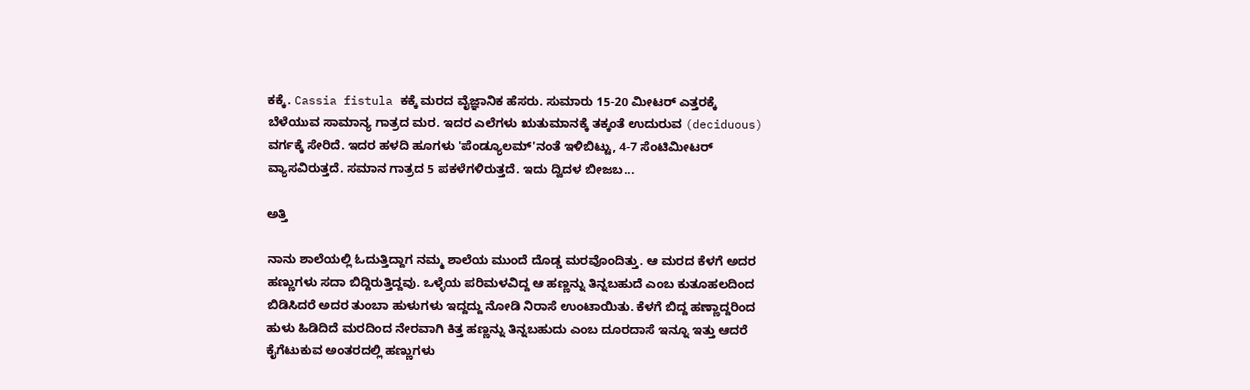ಕಕ್ಕೆ. Cassia fistula ಕಕ್ಕೆ ಮರದ ವೈಜ್ಞಾನಿಕ ಹೆಸರು. ಸುಮಾರು 15-20 ಮೀಟರ್ ಎತ್ತರಕ್ಕೆ ಬೆಳೆಯುವ ಸಾಮಾನ್ಯ ಗಾತ್ರದ ಮರ. ಇದರ ಎಲೆಗಳು ಋತುಮಾನಕ್ಕೆ‌ ತಕ್ಕಂತೆ ಉದುರುವ (deciduous) ವರ್ಗಕ್ಕೆ ಸೇರಿದೆ. ಇದರ ಹಳದಿ ಹೂಗಳು 'ಪೆಂಡ್ಯೂಲಮ್'ನಂತೆ ಇಳಿಬಿಟ್ಟು, 4-7 ಸೆಂಟಿಮೀಟರ್ ವ್ಯಾಸವಿರುತ್ತದೆ. ಸಮಾನ ಗಾತ್ರದ 5 ಪಕಳೆಗಳಿರುತ್ತದೆ. ಇದು ದ್ವಿದಳ ಬೀಜಬ...

ಅತ್ತಿ

ನಾನು ಶಾಲೆಯಲ್ಲಿ ಓದುತ್ತಿದ್ದಾಗ ನಮ್ಮ ಶಾಲೆಯ ಮುಂದೆ ದೊಡ್ಡ ಮರವೊಂದಿತ್ತು. ಆ ಮರದ ಕೆಳಗೆ ಅದರ ಹಣ್ಣುಗಳು ಸದಾ ಬಿದ್ದಿರುತ್ತಿದ್ದವು. ಒಳ್ಳೆಯ ಪರಿಮಳವಿದ್ದ ಆ ಹಣ್ಣನ್ನು ತಿನ್ನಬಹುದೆ ಎಂಬ ಕುತೂಹಲದಿಂದ ಬಿಡಿಸಿದರೆ ಅದರ ತುಂಬಾ ಹುಳುಗಳು ಇದ್ದದ್ದು ನೋಡಿ ನಿರಾಸೆ ಉಂಟಾಯಿತು. ಕೆಳಗೆ ಬಿದ್ದ ಹಣ್ಣಾದ್ದರಿಂದ ಹುಳು ಹಿಡಿದಿದೆ ಮರದಿಂದ ನೇರವಾಗಿ ಕಿತ್ತ ಹಣ್ಣನ್ನು ತಿನ್ನಬಹುದು ಎಂಬ ದೂರದಾಸೆ ಇನ್ನೂ ಇತ್ತು ಆದರೆ ಕೈಗೆಟುಕುವ ಅಂತರದಲ್ಲಿ ಹಣ್ಣುಗಳು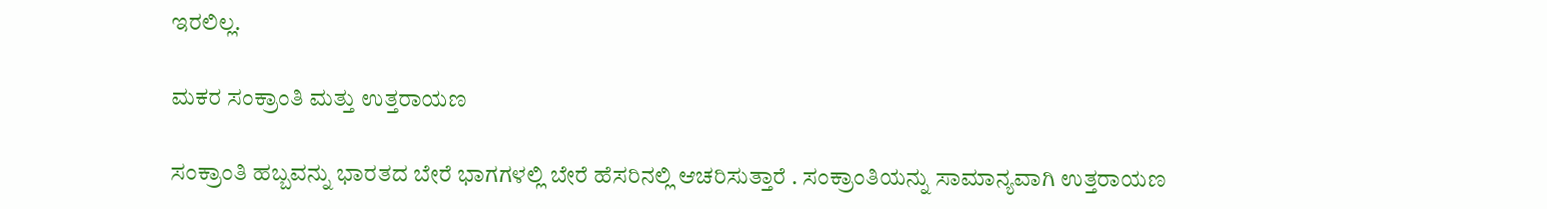ಇರಲಿಲ್ಲ.

ಮಕರ ಸಂಕ್ರಾಂತಿ ಮತ್ತು ಉತ್ತರಾಯಣ

ಸಂಕ್ರಾಂತಿ ಹಬ್ಬವನ್ನು ಭಾರತದ ಬೇರೆ ಭಾಗಗಳಲ್ಲಿ ಬೇರೆ ಹೆಸರಿನಲ್ಲಿ ಆಚರಿಸುತ್ತಾರೆ . ಸಂಕ್ರಾಂತಿಯನ್ನು ಸಾಮಾನ್ಯವಾಗಿ ಉತ್ತರಾಯಣ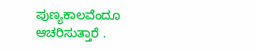ಪುಣ್ಯಕಾಲವೆಂದೂ ಆಚರಿಸುತ್ತಾರೆ .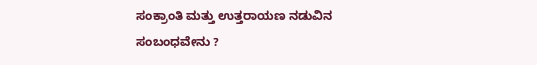ಸಂಕ್ರಾಂತಿ ಮತ್ತು ಉತ್ತರಾಯಣ ನಡುವಿನ ಸಂಬಂಧವೇನು ?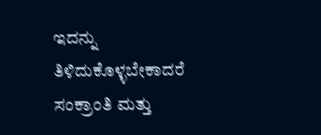ಇದನ್ನು ತಿಳಿದುಕೊಳ್ಳಬೇಕಾದರೆ ಸಂಕ್ರಾಂತಿ ಮತ್ತು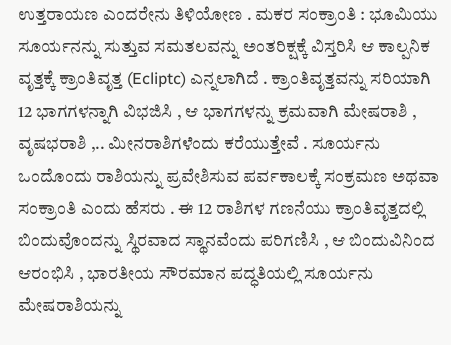ಉತ್ತರಾಯಣ ಎಂದರೇನು ತಿಳಿಯೋಣ . ಮಕರ ಸಂಕ್ರಾಂತಿ : ಭೂಮಿಯು ಸೂರ್ಯನನ್ನು ಸುತ್ತುವ ಸಮತಲವನ್ನು ಅಂತರಿಕ್ಷಕ್ಕೆ ವಿಸ್ತರಿಸಿ ಆ ಕಾಲ್ಪನಿಕ ವೃತ್ತಕ್ಕೆ ಕ್ರಾಂತಿವೃತ್ತ (Ecliptc) ಎನ್ನಲಾಗಿದೆ . ಕ್ರಾಂತಿವೃತ್ತವನ್ನು ಸರಿಯಾಗಿ 12 ಭಾಗಗಳನ್ನಾಗಿ ವಿಭಜಿಸಿ , ಆ ಭಾಗಗಳನ್ನು ಕ್ರಮವಾಗಿ ಮೇಷರಾಶಿ , ವೃಷಭರಾಶಿ ,.. ಮೀನರಾಶಿಗಳೆಂದು ಕರೆಯುತ್ತೇವೆ . ಸೂರ್ಯನು ಒಂದೊಂದು ರಾಶಿಯನ್ನು ಪ್ರವೇಶಿಸುವ ಪರ್ವಕಾಲಕ್ಕೆ ಸಂಕ್ರಮಣ ಅಥವಾ ಸಂಕ್ರಾಂತಿ ಎಂದು ಹೆಸರು . ಈ 12 ರಾಶಿಗಳ ಗಣನೆಯು ಕ್ರಾಂತಿವೃತ್ತದಲ್ಲಿ ಬಿಂದುವೊಂದನ್ನು ಸ್ಥಿರವಾದ ಸ್ಥಾನವೆಂದು ಪರಿಗಣಿಸಿ , ಆ ಬಿಂದುವಿನಿಂದ ಆರಂಭಿಸಿ , ಭಾರತೀಯ ಸೌರಮಾನ ಪದ್ಧತಿಯಲ್ಲಿ ಸೂರ್ಯನು ಮೇಷರಾಶಿಯನ್ನು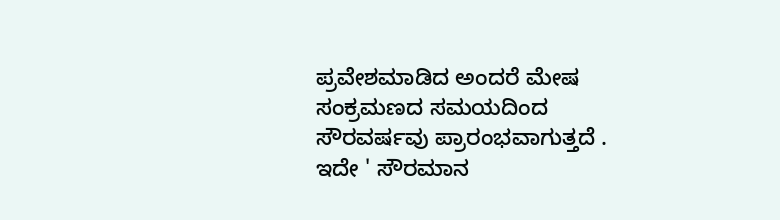ಪ್ರವೇಶಮಾಡಿದ ಅಂದರೆ ಮೇಷ ಸಂಕ್ರಮಣದ ಸಮಯದಿಂದ ಸೌರವರ್ಷವು ಪ್ರಾರಂಭವಾಗುತ್ತದೆ . ಇದೇ ' ಸೌರಮಾನ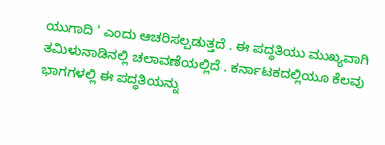ಯುಗಾದಿ ' ಎಂದು ಆಚರಿಸಲ್ಪಡುತ್ತದೆ . ಈ ಪದ್ಧತಿಯು ಮುಖ್ಯವಾಗಿ ತಮಿಳುನಾಡಿನಲ್ಲಿ ಚಲಾವಣೆಯಲ್ಲಿದೆ . ಕರ್ನಾಟಕದಲ್ಲಿಯೂ ಕೆಲವು ಭಾಗಗಳಲ್ಲಿ ಈ ಪದ್ಧತಿಯನ್ನು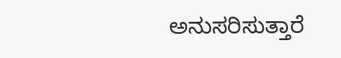ಅನುಸರಿಸುತ್ತಾರೆ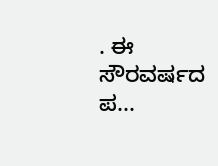. ಈ ಸೌರವರ್ಷದ ಪ...